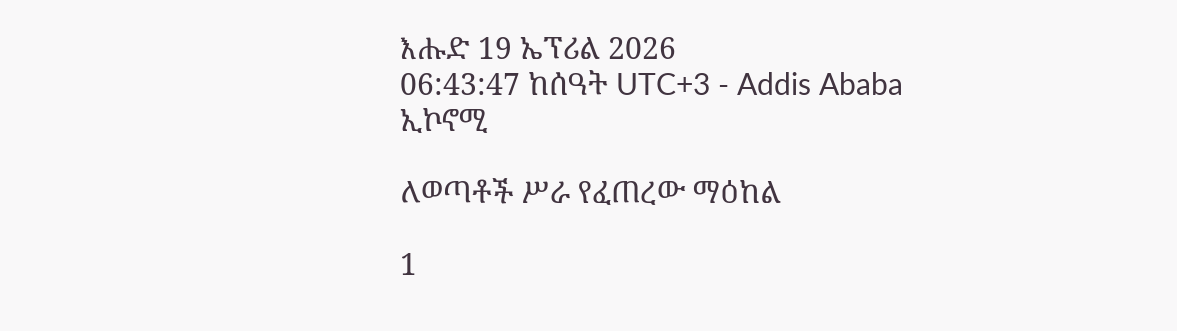እሑድ 19 ኤፕሪል 2026
06:43:47 ከሰዓት UTC+3 - Addis Ababa
ኢኮኖሚ

ለወጣቶች ሥራ የፈጠረው ማዕከል

1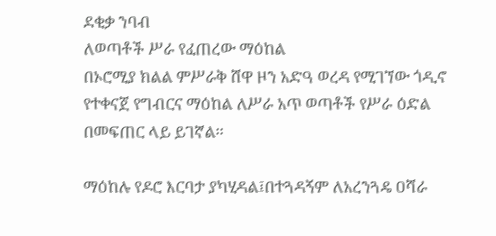ደቂቃ ንባብ
ለወጣቶች ሥራ የፈጠረው ማዕከል
በኦሮሚያ ክልል ምሥራቅ ሸዋ ዞን አድዓ ወረዳ የሚገኘው ጎዲኖ የተቀናጀ የግብርና ማዕከል ለሥራ አጥ ወጣቶች የሥራ ዕድል በመፍጠር ላይ ይገኛል፡፡

ማዕከሉ የዶሮ እርባታ ያካሂዳል፤በተጓዳኝም ለአረንጓዴ ዐሻራ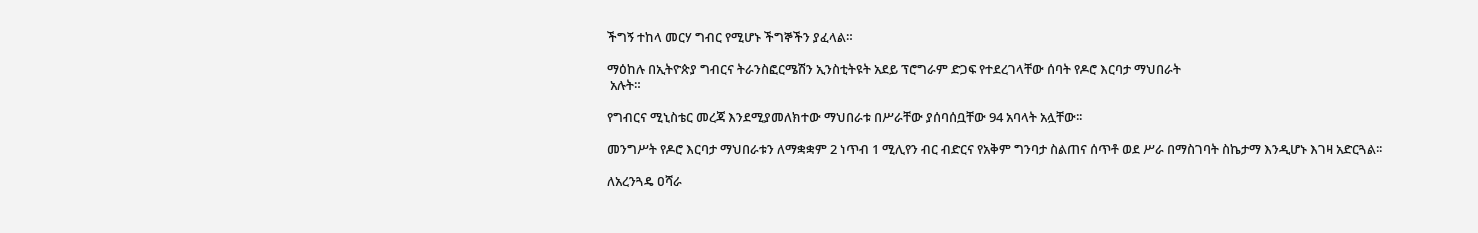ችግኝ ተከላ መርሃ ግብር የሚሆኑ ችግኞችን ያፈላል።

ማዕከሉ በኢትዮጵያ ግብርና ትራንስፎርሜሽን ኢንስቲትዩት አደይ ፕሮግራም ድጋፍ የተደረገላቸው ሰባት የዶሮ እርባታ ማህበራት
 አሉት።

የግብርና ሚኒስቴር መረጃ እንደሚያመለክተው ማህበራቱ በሥራቸው ያሰባሰቧቸው 94 አባላት አሏቸው፡፡

መንግሥት የዶሮ እርባታ ማህበራቱን ለማቋቋም 2 ነጥብ 1 ሚሊየን ብር ብድርና የአቅም ግንባታ ስልጠና ሰጥቶ ወደ ሥራ በማስገባት ስኬታማ እንዲሆኑ እገዛ አድርጓል፡፡

ለአረንጓዴ ዐሻራ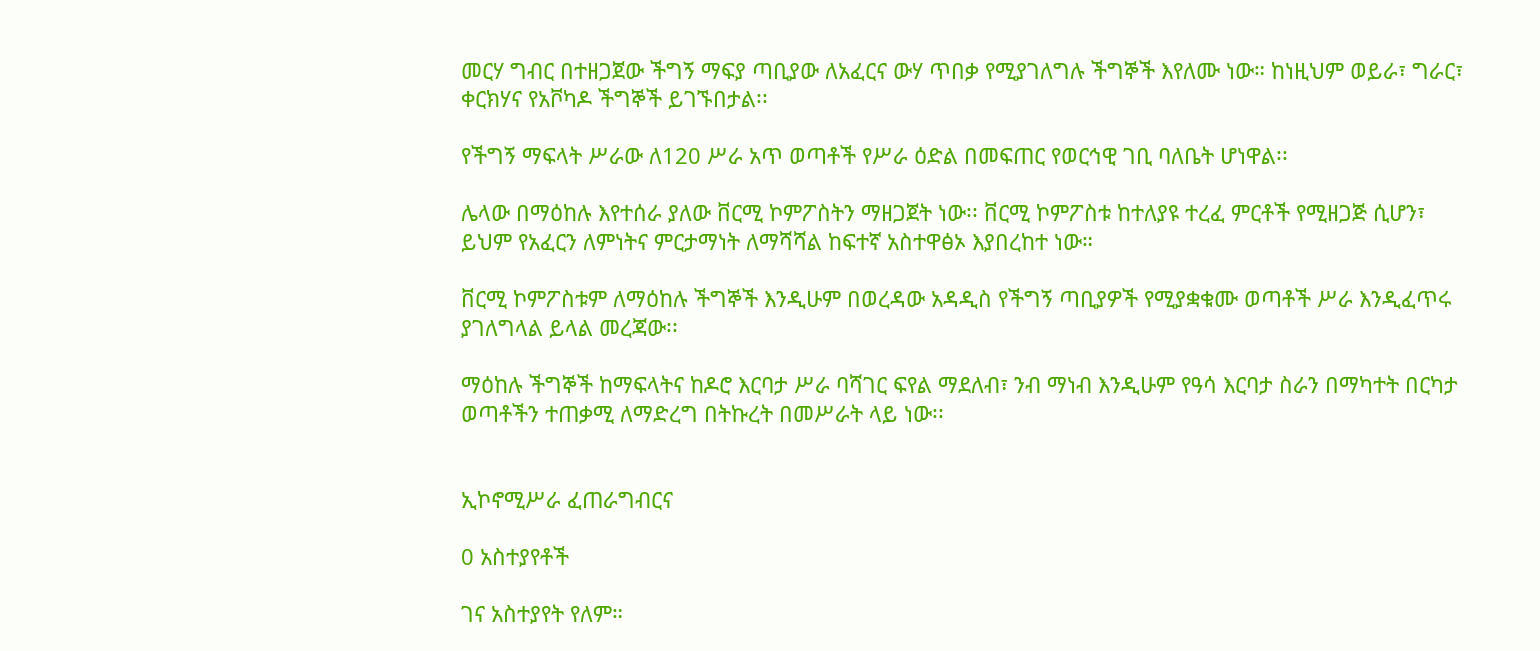መርሃ ግብር በተዘጋጀው ችግኝ ማፍያ ጣቢያው ለአፈርና ውሃ ጥበቃ የሚያገለግሉ ችግኞች እየለሙ ነው። ከነዚህም ወይራ፣ ግራር፣ ቀርክሃና የአቮካዶ ችግኞች ይገኙበታል፡፡

የችግኝ ማፍላት ሥራው ለ120 ሥራ አጥ ወጣቶች የሥራ ዕድል በመፍጠር የወርኅዊ ገቢ ባለቤት ሆነዋል፡፡

ሌላው በማዕከሉ እየተሰራ ያለው ቨርሚ ኮምፖስትን ማዘጋጀት ነው፡፡ ቨርሚ ኮምፖስቱ ከተለያዩ ተረፈ ምርቶች የሚዘጋጅ ሲሆን፣ ይህም የአፈርን ለምነትና ምርታማነት ለማሻሻል ከፍተኛ አስተዋፅኦ እያበረከተ ነው።

ቨርሚ ኮምፖስቱም ለማዕከሉ ችግኞች እንዲሁም በወረዳው አዳዲስ የችግኝ ጣቢያዎች የሚያቋቁሙ ወጣቶች ሥራ እንዲፈጥሩ ያገለግላል ይላል መረጃው፡፡

ማዕከሉ ችግኞች ከማፍላትና ከዶሮ እርባታ ሥራ ባሻገር ፍየል ማደለብ፣ ንብ ማነብ እንዲሁም የዓሳ እርባታ ስራን በማካተት በርካታ ወጣቶችን ተጠቃሚ ለማድረግ በትኩረት በመሥራት ላይ ነው፡፡


ኢኮኖሚሥራ ፈጠራግብርና

0 አስተያየቶች

ገና አስተያየት የለም።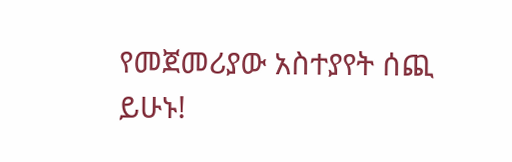የመጀመሪያው አስተያየት ሰጪ ይሁኑ!